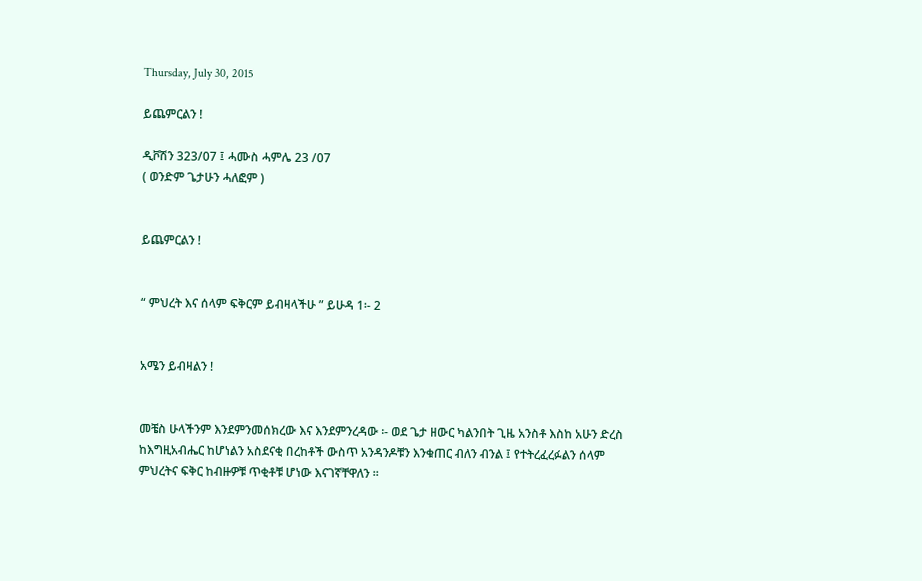Thursday, July 30, 2015

ይጨምርልን !

ዲቮሽን 323/07 ፤ ሓሙስ ሓምሌ 23 /07
( ወንድም ጌታሁን ሓለፎም )


ይጨምርልን !


“ ምህረት እና ሰላም ፍቅርም ይብዛላችሁ ” ይሁዳ 1፡- 2


አሜን ይብዛልን !


መቼስ ሁላችንም እንደምንመሰክረው እና እንደምንረዳው ፡- ወደ ጌታ ዘውር ካልንበት ጊዜ አንስቶ እስከ አሁን ድረስ ከእግዚአብሔር ከሆነልን አስደናቂ በረከቶች ውስጥ አንዳንዶቹን እንቁጠር ብለን ብንል ፤ የተትረፈረፉልን ሰላም ምህረትና ፍቅር ከብዙዎቹ ጥቂቶቹ ሆነው እናገኛቸዋለን ፡፡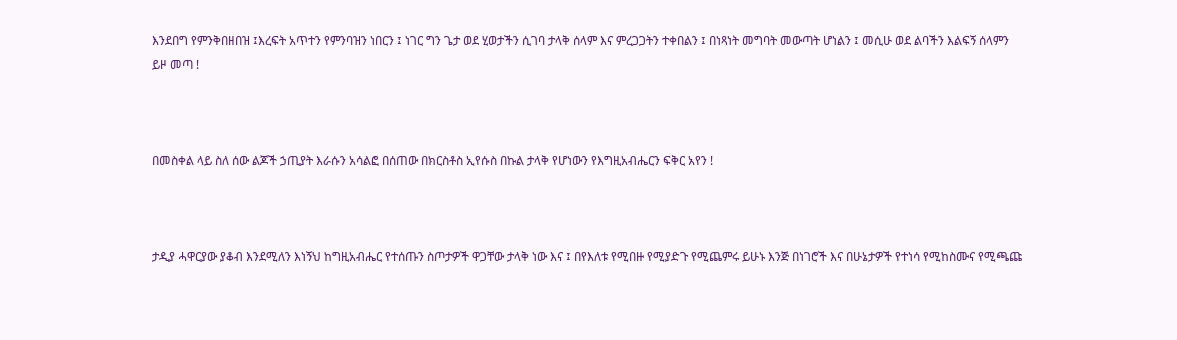እንደበግ የምንቅበዘበዝ ፤እረፍት አጥተን የምንባዝን ነበርን ፤ ነገር ግን ጌታ ወደ ሂወታችን ሲገባ ታላቅ ሰላም እና ምረጋጋትን ተቀበልን ፤ በነጻነት መግባት መውጣት ሆነልን ፤ መሲሁ ወደ ልባችን እልፍኝ ሰላምን ይዞ መጣ !



በመስቀል ላይ ስለ ሰው ልጆች ኃጢያት እራሱን አሳልፎ በሰጠው በክርስቶስ ኢየሱስ በኩል ታላቅ የሆነውን የእግዚአብሔርን ፍቅር አየን !



ታዲያ ሓዋርያው ያቆብ እንደሚለን እነኝህ ከግዚአብሔር የተሰጡን ስጦታዎች ዋጋቸው ታላቅ ነው እና ፤ በየእለቱ የሚበዙ የሚያድጉ የሚጨምሩ ይሁኑ እንጅ በነገሮች እና በሁኔታዎች የተነሳ የሚከስሙና የሚጫጩ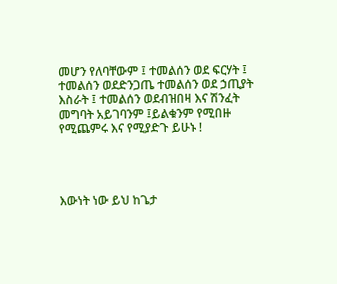መሆን የለባቸውም ፤ ተመልሰን ወደ ፍርሃት ፤ ተመልሰን ወደድንጋጤ ተመልሰን ወደ ኃጢያት እስራት ፤ ተመልሰን ወደብዝበዛ እና ሽንፈት መግባት አይገባንም ፤ይልቁንም የሚበዙ የሚጨምሩ እና የሚያድጉ ይሁኑ !




እውነት ነው ይህ ከጌታ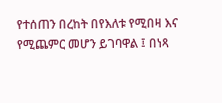የተሰጠን በረከት በየእለቱ የሚበዛ እና የሚጨምር መሆን ይገባዋል ፤ በነጻ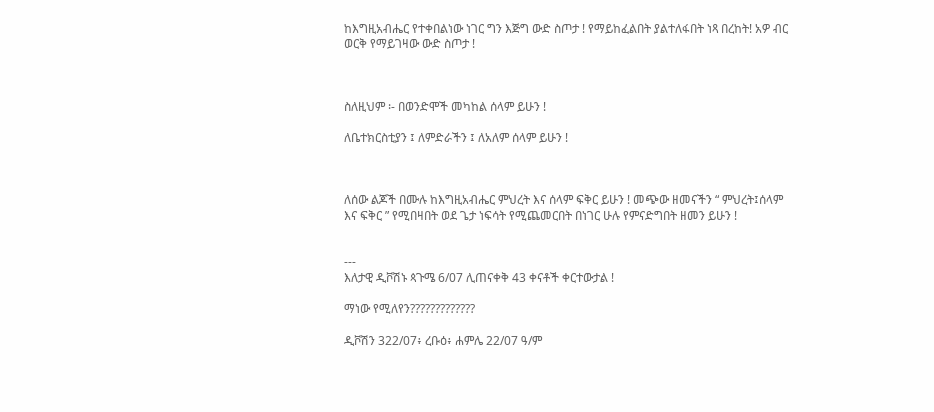ከእግዚአብሔር የተቀበልነው ነገር ግን እጅግ ውድ ስጦታ ! የማይከፈልበት ያልተለፋበት ነጻ በረከት! አዎ ብር ወርቅ የማይገዛው ውድ ስጦታ !



ስለዚህም ፡- በወንድሞች መካከል ሰላም ይሁን !

ለቤተክርስቲያን ፤ ለምድራችን ፤ ለአለም ሰላም ይሁን !



ለሰው ልጆች በሙሉ ከእግዚአብሔር ምህረት እና ሰላም ፍቅር ይሁን ! መጭው ዘመናችን “ ምህረት፤ሰላም እና ፍቅር ” የሚበዛበት ወደ ጌታ ነፍሳት የሚጨመርበት በነገር ሁሉ የምናድግበት ዘመን ይሁን !


---
እለታዊ ዲቮሽኑ ጳጉሜ 6/07 ሊጠናቀቅ 43 ቀናቶች ቀርተውታል !

ማነው የሚለየን?????????????

ዲቮሽን 322/07፥ ረቡዕ፥ ሐምሌ 22/07 ዓ/ም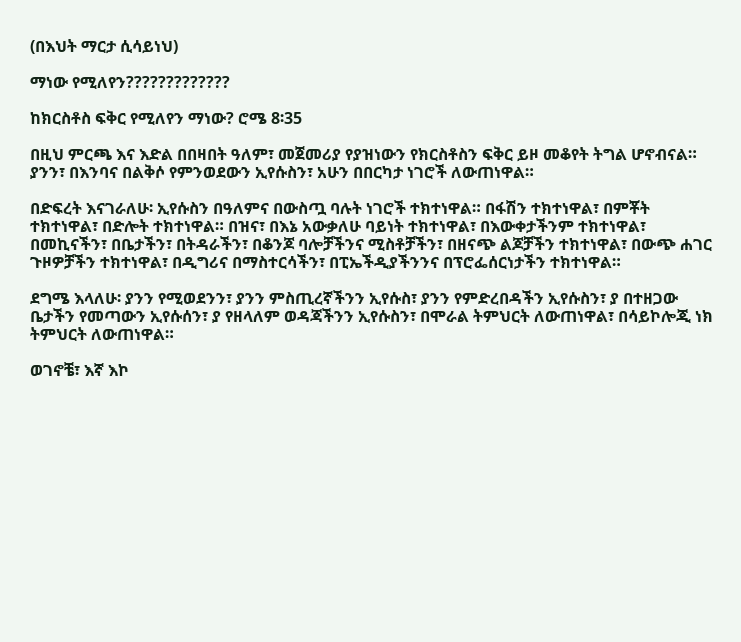(በእህት ማርታ ሲሳይነህ)

ማነው የሚለየን?????????????

ከክርስቶስ ፍቅር የሚለየን ማነው? ሮሜ 8፡35

በዚህ ምርጫ እና እድል በበዛበት ዓለም፣ መጀመሪያ የያዝነውን የክርስቶስን ፍቅር ይዞ መቆየት ትግል ሆኖብናል። ያንን፣ በእንባና በልቅሶ የምንወደውን ኢየሱስን፣ አሁን በበርካታ ነገሮች ለውጠነዋል።

በድፍረት እናገራለሁ፡ ኢየሱስን በዓለምና በውስጧ ባሉት ነገሮች ተክተነዋል። በፋሽን ተክተነዋል፣ በምቾት ተክተነዋል፣ በድሎት ተክተነዋል። በዝና፣ በእኔ አውቃለሁ ባይነት ተክተነዋል፣ በእውቀታችንም ተክተነዋል፣ በመኪናችን፣ በቤታችን፣ በትዳራችን፣ በቆንጆ ባሎቻችንና ሚስቶቻችን፣ በዘናጭ ልጆቻችን ተክተነዋል፣ በውጭ ሐገር ጉዞዎቻችን ተክተነዋል፣ በዲግሪና በማስተርሳችን፣ በፒኤችዲያችንንና በፕሮፌሰርነታችን ተክተነዋል።

ደግሜ እላለሁ፡ ያንን የሚወደንን፣ ያንን ምስጢረኛችንን ኢየሱስ፣ ያንን የምድረበዳችን ኢየሱስን፣ ያ በተዘጋው ቤታችን የመጣውን ኢየሱሰን፣ ያ የዘላለም ወዳጃችንን ኢየሱስን፣ በሞራል ትምህርት ለውጠነዋል፣ በሳይኮሎጂ ነክ ትምህርት ለውጠነዋል።

ወገኖቼ፣ እኛ እኮ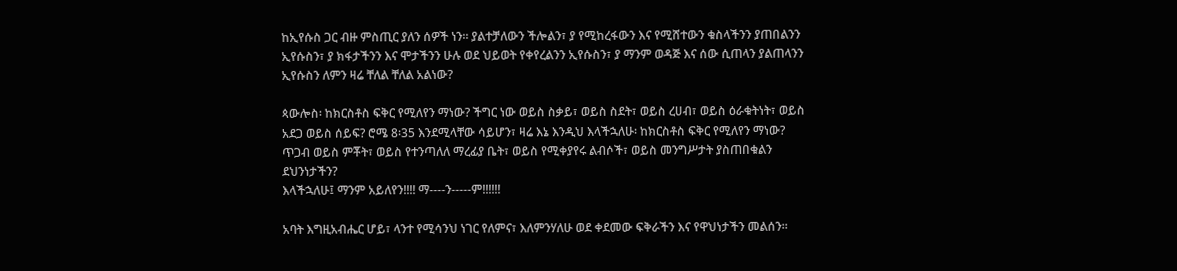ከኢየሱስ ጋር ብዙ ምስጢር ያለን ሰዎች ነን። ያልተቻለውን ችሎልን፣ ያ የሚከረፋውን እና የሚሸተውን ቁስላችንን ያጠበልንን ኢየሱስን፣ ያ ክፋታችንን እና ሞታችንን ሁሉ ወደ ህይወት የቀየረልንን ኢየሱስን፣ ያ ማንም ወዳጅ እና ሰው ሲጠላን ያልጠላንን ኢየሱስን ለምን ዛሬ ቸለል ቸለል አልነው?

ጳውሎስ፡ ከክርስቶስ ፍቅር የሚለየን ማነው? ችግር ነው ወይስ ስቃይ፣ ወይስ ስደት፣ ወይስ ረሀብ፣ ወይስ ዕራቁትነት፣ ወይስ አደጋ ወይስ ሰይፍ? ሮሜ 8፡35 እንደሚላቸው ሳይሆን፣ ዛሬ እኔ እንዲህ እላችኋለሁ፡ ከክርስቶስ ፍቅር የሚለየን ማነው? ጥጋብ ወይስ ምቾት፣ ወይስ የተንጣለለ ማረፊያ ቤት፣ ወይስ የሚቀያየሩ ልብሶች፣ ወይስ መንግሥታት ያስጠበቁልን ደህንነታችን?
እላችኋለሁ፤ ማንም አይለየን!!!! ማ----ን-----ም!!!!!!

አባት እግዚአብሔር ሆይ፣ ላንተ የሚሳንህ ነገር የለምና፣ እለምንሃለሁ ወደ ቀደመው ፍቅራችን እና የዋህነታችን መልሰን።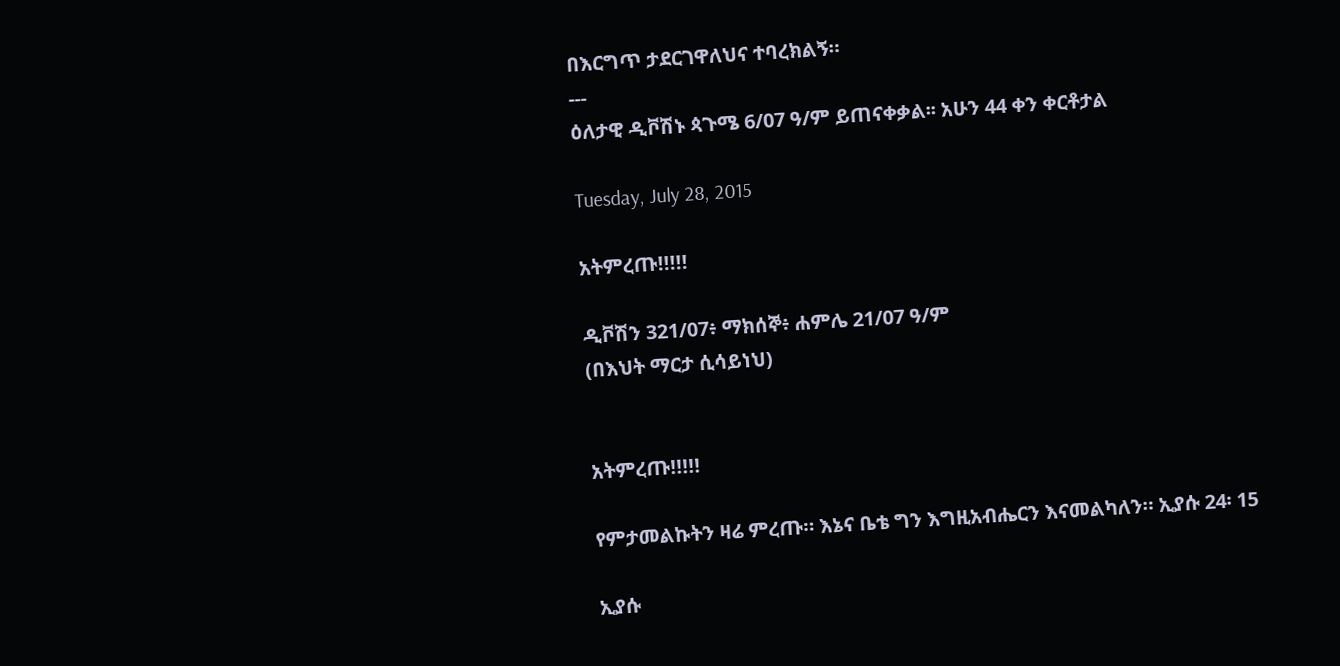በእርግጥ ታደርገዋለህና ተባረክልኝ።
---
ዕለታዊ ዲቮሽኑ ጳጉሜ 6/07 ዓ/ም ይጠናቀቃል፡፡ አሁን 44 ቀን ቀርቶታል

Tuesday, July 28, 2015

አትምረጡ!!!!!

ዲቮሽን 321/07፥ ማክሰኞ፥ ሐምሌ 21/07 ዓ/ም
(በእህት ማርታ ሲሳይነህ)


አትምረጡ!!!!!

የምታመልኩትን ዛሬ ምረጡ። እኔና ቤቴ ግን እግዚአብሔርን እናመልካለን። ኢያሱ 24፡ 15

ኢያሱ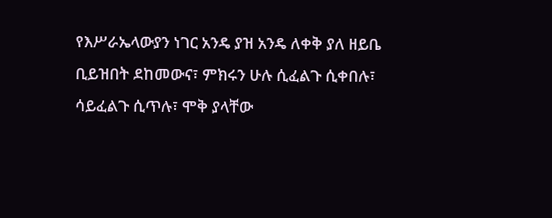የእሥራኤላውያን ነገር አንዴ ያዝ አንዴ ለቀቅ ያለ ዘይቤ ቢይዝበት ደከመውና፣ ምክሩን ሁሉ ሲፈልጉ ሲቀበሉ፣ ሳይፈልጉ ሲጥሉ፣ ሞቅ ያላቸው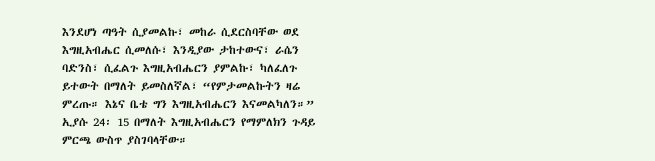እንደሆነ ጣዓት ሲያመልኩ፣ መከራ ሲደርስባቸው ወደ እግዚአብሔር ሲመለሱ፣ እንዲያው ታከተውና፣ ራሴን ባድንስ፣ ሲፈልጉ እግዚአብሔርን ያምልኩ፣ ካለፈለጉ ይተውት በማለት ይመስለኛል፣ “የምታመልኩትን ዛሬ ምረጡ። እኔና ቤቴ ግን እግዚአብሔርን እናመልካለን።” ኢያሱ 24፡ 15 በማለት እግዚአብሔርን የማምለክን ጉዳይ ምርጫ ውስጥ ያስገባላቸው።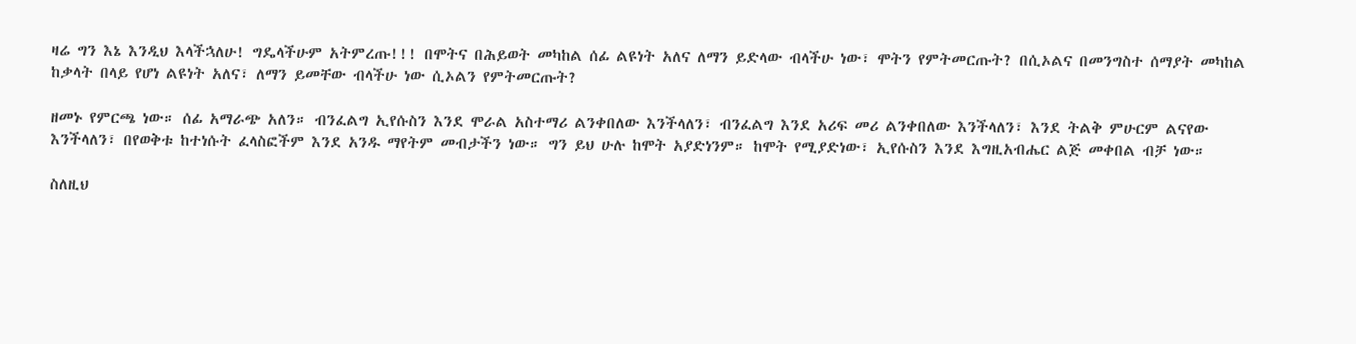ዛሬ ግን እኔ እንዲህ እላችኋለሁ! ግዴላችሁም አትምረጡ!!! በሞትና በሕይወት መካከል ሰፊ ልዩነት አለና ለማን ይድላው ብላችሁ ነው፣ ሞትን የምትመርጡት? በሲኦልና በመንግስተ ሰማያት መካከል ከቃላት በላይ የሆነ ልዩነት አለና፣ ለማን ይመቸው ብላችሁ ነው ሲኦልን የምትመርጡት?

ዘመኑ የምርጫ ነው። ሰፊ አማራጭ አለን። ብንፈልግ ኢየሱስን እንደ ሞራል አስተማሪ ልንቀበለው እንችላለን፣ ብንፈልግ እንደ አሪፍ መሪ ልንቀበለው እንችላለን፣ እንደ ትልቅ ምሁርም ልናየው እንችላለን፣ በየወቅቱ ከተነሱት ፈላስፎችም እንደ አንዱ ማየትም መብታችን ነው። ግን ይህ ሁሉ ከሞት አያድነንም። ከሞት የሚያድነው፣ ኢየሱስን እንደ እግዚአብሔር ልጅ መቀበል ብቻ ነው።

ስለዚህ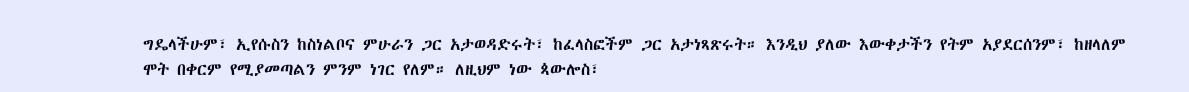ግዴላችሁም፣ ኢየሱስን ከስነልቦና ምሁራን ጋር አታወዳድሩት፣ ከፈላስፎችም ጋር አታነጻጽሩት። እንዲህ ያለው እውቀታችን የትም አያደርሰንም፣ ከዘላለም ሞት በቀርም የሚያመጣልን ምንም ነገር የለም። ለዚህም ነው ጳውሎስ፣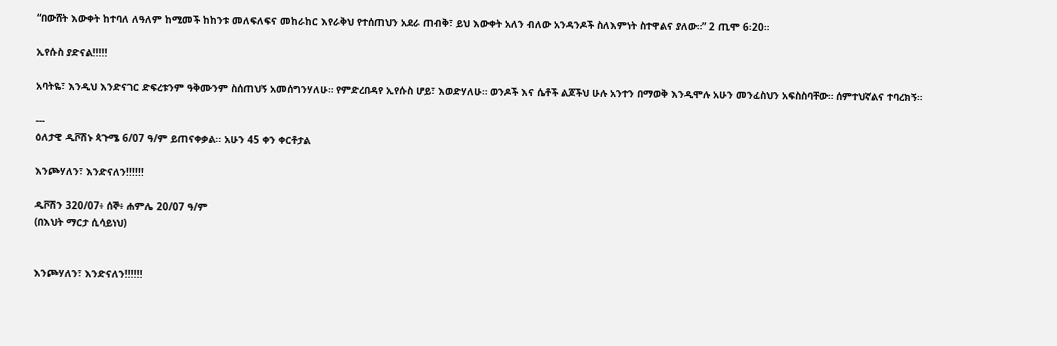“በውሸት እውቀት ከተባለ ለዓለም ከሚመች ከከንቱ መለፍለፍና መከራከር እየራቅህ የተሰጠህን አደራ ጠብቅ፣ ይህ እውቀት አለን ብለው አንዳንዶች ስለእምነት ስተዋልና ያለው።” 2 ጢሞ 6፡20።

ኢየሱስ ያድናል!!!!!

አባትዬ፣ እንዲህ እንድናገር ድፍረቱንም ዓቅሙንም ስሰጠህኝ አመሰግንሃለሁ። የምድረበዳየ ኢየሱስ ሆይ፣ እወድሃለሁ። ወንዶች እና ሴቶች ልጆችህ ሁሉ አንተን በማወቅ እንዲሞሉ አሁን መንፈስህን አፍስስባቸው። ሰምተህኛልና ተባረክኝ።

---
ዕለታዊ ዲቮሽኑ ጳጉሜ 6/07 ዓ/ም ይጠናቀቃል፡፡ አሁን 45 ቀን ቀርቶታል

እንጮሃለን፣ እንድናለን!!!!!!

ዲቮሽን 320/07፥ ሰኞ፥ ሐምሌ 20/07 ዓ/ም
(በእህት ማርታ ሲሳይነህ)


እንጮሃለን፣ እንድናለን!!!!!!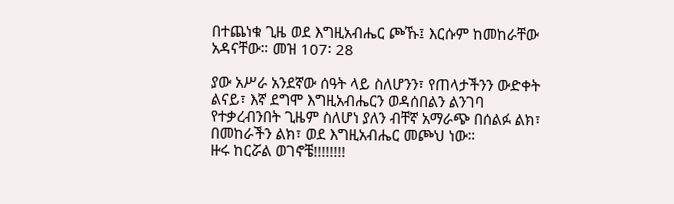በተጨነቁ ጊዜ ወደ እግዚአብሔር ጮኹ፤ እርሱም ከመከራቸው አዳናቸው። መዝ 107፡ 28

ያው አሥራ አንደኛው ሰዓት ላይ ስለሆንን፣ የጠላታችንን ውድቀት ልናይ፣ እኛ ደግሞ እግዚአብሔርን ወዳሰበልን ልንገባ የተቃረብንበት ጊዜም ስለሆነ ያለን ብቸኛ አማራጭ በሰልፉ ልክ፣ በመከራችን ልክ፣ ወደ እግዚአብሔር መጮህ ነው።
ዙሩ ከርሯል ወገኖቼ!!!!!!!!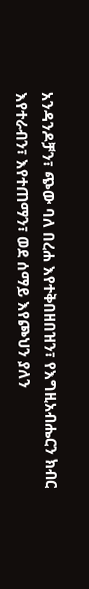አንዳንዶቻን፣ ጭው ባለ በረሐ እየተቅበዘበዝን፣ የእግዚአብሔርን ክብር እየተራብን፣ እየተጠማን፣ ወደ ሰማይ እየጮህን ያለን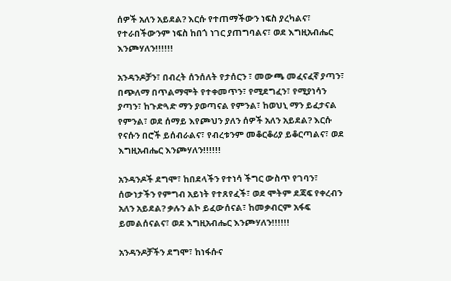ሰዎች አለን አይደል? እርሱ የተጠማችውን ነፍስ ያረካልና፣ የተራበችውንም ነፍስ ከበጎ ነገር ያጠግባልና፣ ወደ እግዚአብሔር እንጮሃለን!!!!!!

አንዳንዶቻን፣ በብረት ሰንሰለት የታሰርን ፣ መውጫ መፈናፈኛ ያጣን፣ በጭለማ በጥልማሞት የተቀመጥን፣ የሚደግፈን፣ የሚያነሳን ያጣን፣ ከጉድጓድ ማን ያወጣናል የምንል፣ ከወህኒ ማን ይፈታናል የምንል፣ ወደ ሰማይ እየጮህን ያለን ሰዎች አለን አይደል? እርሱ የናሱን በሮች ይሰብራልና፣ የብረቱንም መቆርቆሪያ ይቆርጣልና፣ ወደ እግዚአብሔር እንጮሃለን!!!!!!

አንዳንዶች ደግሞ፣ ከበደላችን የተነሳ ችግር ውስጥ የገባን፣ ሰውነታችን የምግብ አይነት የተጸየፈች፣ ወደ ሞትም ደጃፍ የቀረብን አለን አይደል? ቃሉን ልኮ ይፈውሰናል፣ ከመቃብርም አፋፍ ይመልሰናልና፣ ወደ እግዚአብሔር እንጮሃለን!!!!!!

አንዳንዶቻችን ደግሞ፣ ከነፋሱና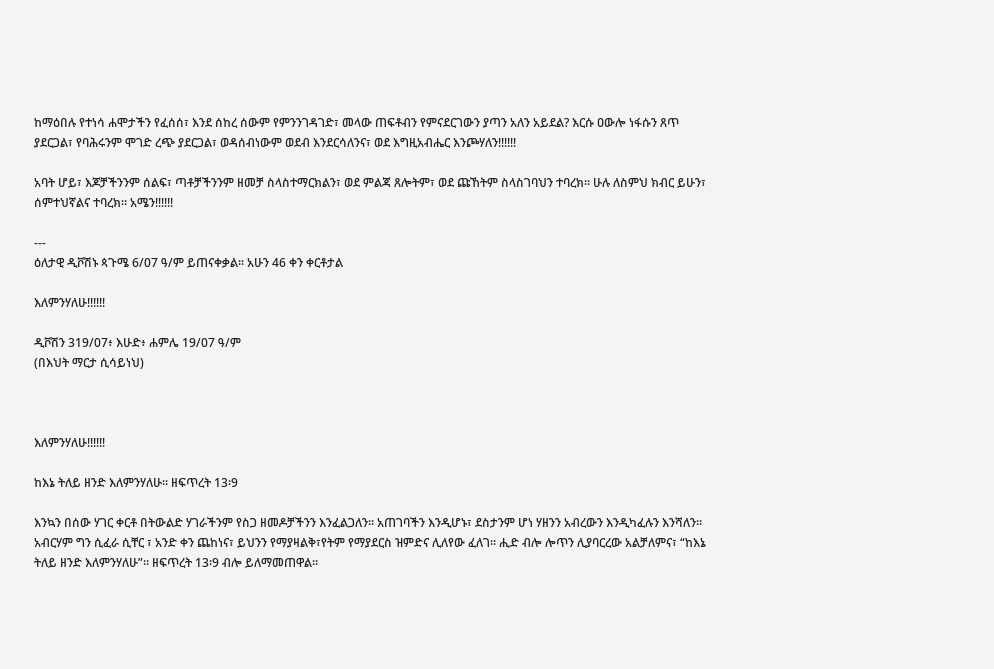ከማዕበሉ የተነሳ ሐሞታችን የፈሰሰ፣ እንደ ሰከረ ሰውም የምንንገዳገድ፣ መላው ጠፍቶብን የምናደርገውን ያጣን አለን አይደል? እርሱ ዐውሎ ነፋሱን ጸጥ ያደርጋል፣ የባሕሩንም ሞገድ ረጭ ያደርጋል፣ ወዳሰብነውም ወደብ እንደርሳለንና፣ ወደ እግዚአብሔር እንጮሃለን!!!!!!

አባት ሆይ፣ እጆቻችንንም ሰልፍ፣ ጣቶቻችንንም ዘመቻ ስላስተማርክልን፣ ወደ ምልጃ ጸሎትም፣ ወደ ጩኸትም ስላስገባህን ተባረክ። ሁሉ ለስምህ ክብር ይሁን፣ ሰምተህኛልና ተባረክ። አሜን!!!!!!

---
ዕለታዊ ዲቮሽኑ ጳጉሜ 6/07 ዓ/ም ይጠናቀቃል፡፡ አሁን 46 ቀን ቀርቶታል

እለምንሃለሁ!!!!!!

ዲቮሽን 319/07፥ እሁድ፥ ሐምሌ 19/07 ዓ/ም
(በእህት ማርታ ሲሳይነህ)



እለምንሃለሁ!!!!!!

ከእኔ ትለይ ዘንድ እለምንሃለሁ። ዘፍጥረት 13፡9

እንኳን በሰው ሃገር ቀርቶ በትውልድ ሃገራችንም የስጋ ዘመዶቻችንን እንፈልጋለን። አጠገባችን እንዲሆኑ፣ ደስታንም ሆነ ሃዘንን አብረውን እንዲካፈሉን እንሻለን። አብርሃም ግን ሲፈራ ሲቸር ፣ አንድ ቀን ጨከነና፣ ይህንን የማያዛልቅ፣የትም የማያደርስ ዝምድና ሊለየው ፈለገ። ሒድ ብሎ ሎጥን ሊያባርረው አልቻለምና፣ “ከእኔ ትለይ ዘንድ እለምንሃለሁ”። ዘፍጥረት 13፡9 ብሎ ይለማመጠዋል።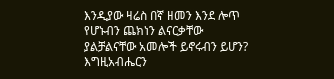እንዲያው ዛሬስ በኛ ዘመን እንደ ሎጥ የሆኑብን ጨክነን ልናርቃቸው ያልቻልናቸው አመሎች ይኖሩብን ይሆን? እግዚአብሔርን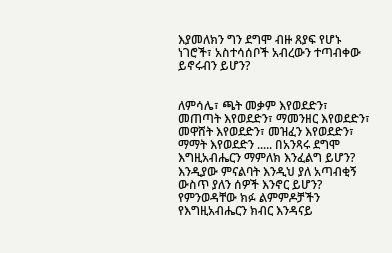እያመለክን ግን ደግሞ ብዙ ጸያፍ የሆኑ ነገሮች፣ አስተሳሰቦች አብረውን ተጣብቀው ይኖሩብን ይሆን?


ለምሳሌ፣ ጫት መቃም እየወደድን፣ መጠጣት እየወደድን፣ ማመንዘር እየወደድን፣ መዋሸት እየወደድን፣ መዝፈን እየወደድን፣ ማማት እየወደድን ..... በአንጻሩ ደግሞ እግዚአብሔርን ማምለክ እንፈልግ ይሆን? እንዲያው ምናልባት እንዲህ ያለ አጣብቂኝ ውስጥ ያለን ሰዎች እንኖር ይሆን? የምንወዳቸው ክፉ ልምምዶቻችን የእግዚአብሔርን ክብር እንዳናይ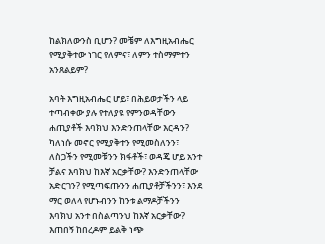ከልክለውንስ ቢሆን? መቼም ለእግዚአብሔር የሚያቅተው ነገር የለምና፣ ለምን ተስማምተን አንጸልይም?

አባት እግዚአብሔር ሆይ፣ በሕይወታችን ላይ ተጣብቀው ያሉ የተለያዩ የምንወዳቸውን ሐጢያቶች እባክህ እንድንጠላቸው እርዳን? ካለነሱ መኖር የሚያቅተን የሚመስለንን፣ ለስጋችን የሚመቹንን ክፋቶች፣ ወዳጄ ሆይ አንተ ቻልና እባክህ ከእኛ አርቃቸው? እንድንጠላቸው አድርገን? የሚጣፍጡንን ሐጢያቶቻችንን፣ እንደ ማር ወለላ የሆኑብንን ከንቱ ልማዶቻችንን እባክህ አንተ በስልጣንህ ከእኛ አርቃቸው? እጠበኝ ከበረዶም ይልቅ ነጭ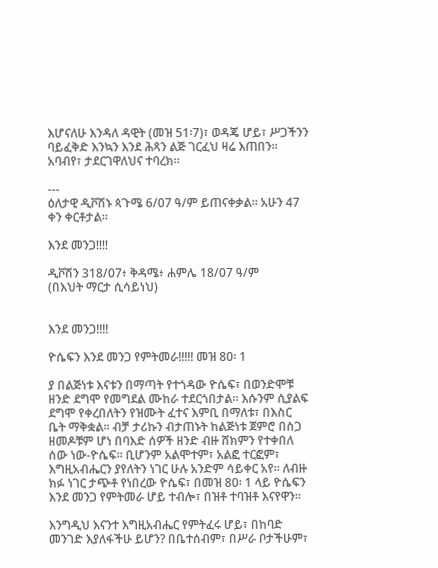እሆናለሁ እንዳለ ዳዊት (መዝ 51፡7)፣ ወዳጄ ሆይ፣ ሥጋችንን ባይፈቅድ እንኳን እንደ ሕጻን ልጅ ገርፈህ ዛሬ እጠበን። አባብየ፣ ታደርገዋለህና ተባረክ።

---
ዕለታዊ ዲቮሽኑ ጳጉሜ 6/07 ዓ/ም ይጠናቀቃል፡፡ አሁን 47 ቀን ቀርቶታል፡፡

እንደ መንጋ!!!!

ዲቮሽን 318/07፥ ቅዳሜ፥ ሐምሌ 18/07 ዓ/ም
(በእህት ማርታ ሲሳይነህ)


እንደ መንጋ!!!!

ዮሴፍን እንደ መንጋ የምትመራ!!!!! መዝ 80፡ 1

ያ በልጅነቱ እናቱን በማጣት የተጎዳው ዮሴፍ፣ በወንድሞቹ ዘንድ ደግሞ የመግደል ሙከራ ተደርጎበታል። እሱንም ሲያልፍ ደግሞ የቀረበለትን የዝሙት ፈተና እምቢ በማለቱ፣ በእስር ቤት ማቅቋል። ብቻ ታሪኩን ብታጠኑት ከልጅነቱ ጀምሮ በስጋ ዘመዶቹም ሆነ በባእድ ሰዎች ዘንድ ብዙ ሸክምን የተቀበለ ሰው ነው-ዮሴፍ። ቢሆንም አልሞተም፣ አልፎ ተርፎም፣ እግዚአብሔርን ያየለትን ነገር ሁሉ አንድም ሳይቀር አየ። ለብዙ ክፉ ነገር ታጭቶ የነበረው ዮሴፍ፣ በመዝ 80፡ 1 ላይ ዮሴፍን እንደ መንጋ የምትመራ ሆይ ተብሎ፣ በዝቶ ተባዝቶ እናየዋን።

እንግዲህ እናንተ እግዚአብሔር የምትፈሩ ሆይ፣ በከባድ መንገድ እያለፋችሁ ይሆን? በቤተሰብም፣ በሥራ ቦታችሁም፣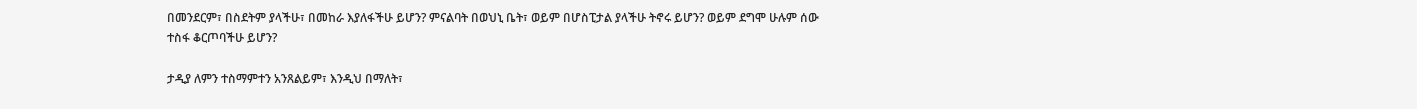በመንደርም፣ በስደትም ያላችሁ፣ በመከራ እያለፋችሁ ይሆን? ምናልባት በወህኒ ቤት፣ ወይም በሆስፒታል ያላችሁ ትኖሩ ይሆን? ወይም ደግሞ ሁሉም ሰው ተስፋ ቆርጦባችሁ ይሆን?

ታዲያ ለምን ተስማምተን አንጸልይም፣ እንዲህ በማለት፣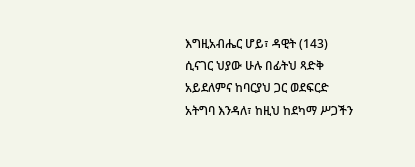እግዚአብሔር ሆይ፣ ዳዊት (143) ሲናገር ህያው ሁሉ በፊትህ ጻድቅ አይደለምና ከባርያህ ጋር ወደፍርድ አትግባ እንዳለ፣ ከዚህ ከደካማ ሥጋችን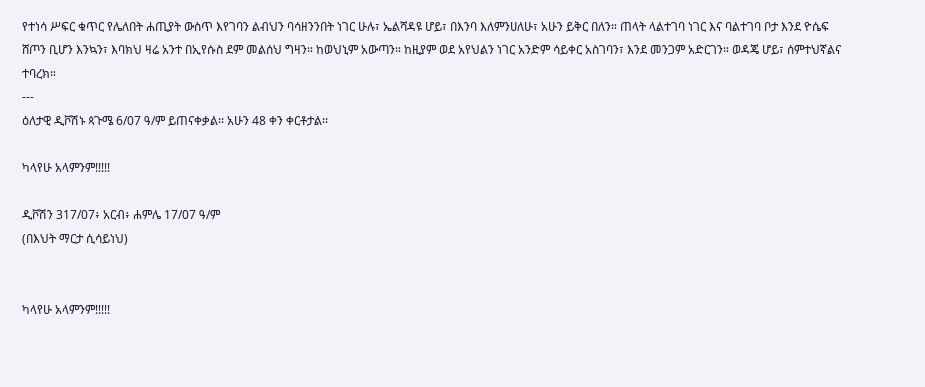የተነሳ ሥፍር ቁጥር የሌለበት ሐጢያት ውስጥ እየገባን ልብህን ባሳዘንንበት ነገር ሁሉ፣ ኤልሻዳዩ ሆይ፣ በእንባ እለምንሀለሁ፣ አሁን ይቅር በለን። ጠላት ላልተገባ ነገር እና ባልተገባ ቦታ እንደ ዮሴፍ ሸጦን ቢሆን እንኳን፣ እባክህ ዛሬ አንተ በኢየሱስ ደም መልሰህ ግዛን። ከወህኒም አውጣን። ከዚያም ወደ አየህልን ነገር አንድም ሳይቀር አስገባን፣ እንደ መንጋም አድርገን። ወዳጄ ሆይ፣ ሰምተህኛልና ተባረክ።
---
ዕለታዊ ዲቮሽኑ ጳጉሜ 6/07 ዓ/ም ይጠናቀቃል፡፡ አሁን 48 ቀን ቀርቶታል፡፡

ካላየሁ አላምንም!!!!!

ዲቮሽን 317/07፥ አርብ፥ ሐምሌ 17/07 ዓ/ም
(በእህት ማርታ ሲሳይነህ)


ካላየሁ አላምንም!!!!!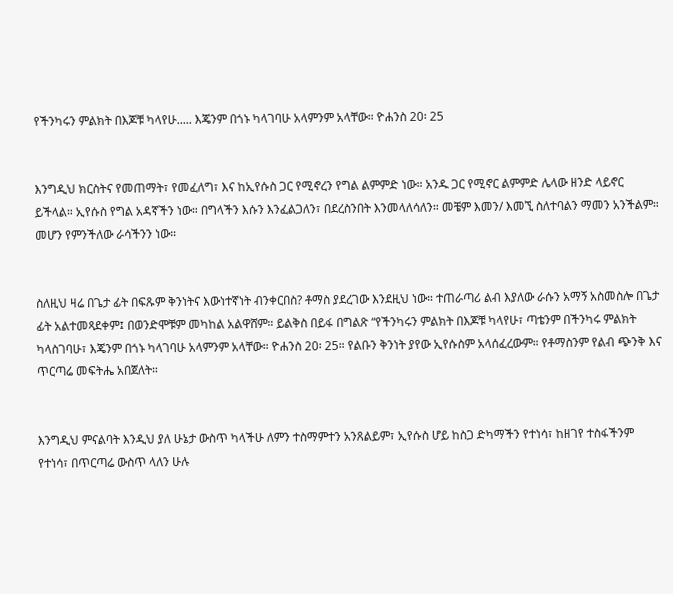የችንካሩን ምልክት በእጆቹ ካላየሁ..... እጄንም በጎኑ ካላገባሁ አላምንም አላቸው። ዮሐንስ 20፡ 25


እንግዲህ ክርስትና የመጠማት፣ የመፈለግ፣ እና ከኢየሱስ ጋር የሚኖረን የግል ልምምድ ነው። አንዱ ጋር የሚኖር ልምምድ ሌላው ዘንድ ላይኖር ይችላል። ኢየሱስ የግል አዳኛችን ነው። በግላችን እሱን እንፈልጋለን፣ በደረስንበት እንመላለሳለን። መቼም እመን/ እመኚ ስለተባልን ማመን አንችልም። መሆን የምንችለው ራሳችንን ነው።


ስለዚህ ዛሬ በጌታ ፊት በፍጹም ቅንነትና እውነተኛነት ብንቀርበስ? ቶማስ ያደረገው እንደዚህ ነው። ተጠራጣሪ ልብ እያለው ራሱን አማኝ አስመስሎ በጌታ ፊት አልተመጻደቀም፤ በወንድሞቹም መካከል አልዋሸም። ይልቅስ በይፋ በግልጽ “የችንካሩን ምልክት በእጆቹ ካላየሁ፣ ጣቴንም በችንካሩ ምልክት ካላስገባሁ፣ እጄንም በጎኑ ካላገባሁ አላምንም አላቸው። ዮሐንስ 20፡ 25። የልቡን ቅንነት ያየው ኢየሱስም አላሰፈረውም። የቶማስንም የልብ ጭንቅ እና ጥርጣሬ መፍትሔ አበጀለት።


እንግዲህ ምናልባት እንዲህ ያለ ሁኔታ ውስጥ ካላችሁ ለምን ተስማምተን አንጸልይም፣ ኢየሱስ ሆይ ከስጋ ድካማችን የተነሳ፣ ከዘገየ ተስፋችንም የተነሳ፣ በጥርጣሬ ውስጥ ላለን ሁሉ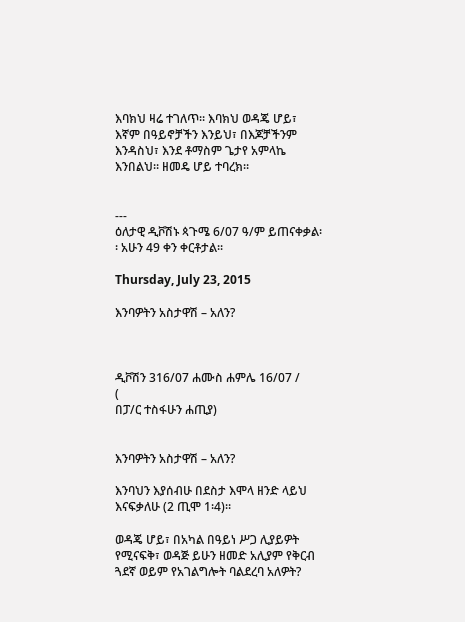እባክህ ዛሬ ተገለጥ። እባክህ ወዳጄ ሆይ፣ እኛም በዓይኖቻችን እንይህ፣ በእጆቻችንም እንዳስህ፣ እንደ ቶማስም ጌታየ አምላኬ እንበልህ። ዘመዴ ሆይ ተባረክ።


---
ዕለታዊ ዲቮሽኑ ጳጉሜ 6/07 ዓ/ም ይጠናቀቃል፡፡ አሁን 49 ቀን ቀርቶታል፡፡

Thursday, July 23, 2015

እንባዎትን አስታዋሽ – አለን?



ዲቮሽን 316/07 ሐሙስ ሐምሌ 16/07 /
(
በፓ/ር ተስፋሁን ሐጢያ)


እንባዎትን አስታዋሽ – አለን?

እንባህን እያሰብሁ በደስታ እሞላ ዘንድ ላይህ እናፍቃለሁ (2 ጢሞ 1፡4)።

ወዳጄ ሆይ፣ በአካል በዓይነ ሥጋ ሊያይዎት የሚናፍቅ፣ ወዳጅ ይሁን ዘመድ አሊያም የቅርብ ጓደኛ ወይም የአገልግሎት ባልደረባ አለዎት?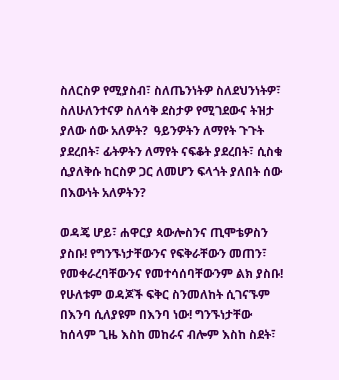ስለርስዎ የሚያስብ፣ ስለጤንነትዎ ስለደህንነትዎ፣ ስለሁለንተናዎ ስለሳቅ ደስታዎ የሚገደውና ትዝታ ያለው ሰው አለዎት?  ዓይንዎትን ለማየት ጉጉት ያደረበት፣ ፊትዎትን ለማየት ናፍቆት ያደረበት፣ ሲስቁ ሲያለቅሱ ከርስዎ ጋር ለመሆን ፍላጎት ያለበት ሰው በእውነት አለዎትን?

ወዳጄ ሆይ፣ ሐዋርያ ጳውሎስንና ጢሞቴዎስን ያስቡ! የግንኙነታቸውንና የፍቅራቸውን መጠን፣ የመቀራረባቸውንና የመተሳሰባቸውንም ልክ ያስቡ! የሁለቱም ወዳጆች ፍቅር ስንመለከት ሲገናኙም በእንባ ሲለያዩም በእንባ ነው! ግንኙነታቸው ከሰላም ጊዜ እስከ መከራና ብሎም እስከ ስደት፣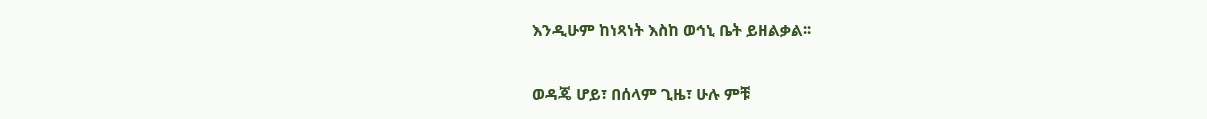እንዲሁም ከነጻነት እስከ ወኅኒ ቤት ይዘልቃል፡፡

ወዳጄ ሆይ፣ በሰላም ጊዜ፣ ሁሉ ምቹ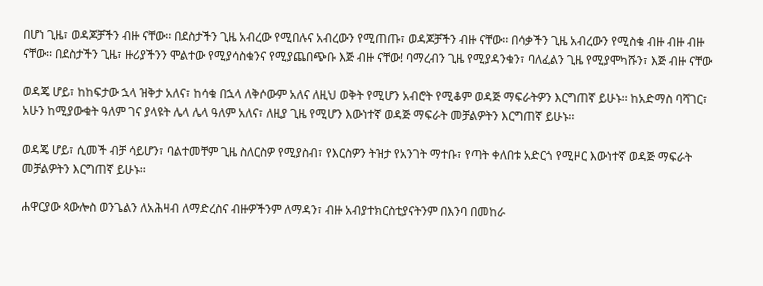በሆነ ጊዜ፣ ወዳጆቻችን ብዙ ናቸው፡፡ በደስታችን ጊዜ አብረው የሚበሉና አብረውን የሚጠጡ፣ ወዳጆቻችን ብዙ ናቸው፡፡ በሳቃችን ጊዜ አብረውን የሚስቁ ብዙ ብዙ ብዙ ናቸው፡፡ በደስታችን ጊዜ፣ ዙሪያችንን ሞልተው የሚያሳስቁንና የሚያጨበጭቡ እጅ ብዙ ናቸው! ባማረብን ጊዜ የሚያዳንቁን፣ ባለፈልን ጊዜ የሚያሞካሹን፣ እጅ ብዙ ናቸው

ወዳጄ ሆይ፣ ከከፍታው ኋላ ዝቅታ አለና፣ ከሳቁ በኋላ ለቅሶውም አለና ለዚህ ወቅት የሚሆን አብሮት የሚቆም ወዳጅ ማፍራትዎን እርግጠኛ ይሁኑ፡፡ ከአድማስ ባሻገር፣ አሁን ከሚያውቁት ዓለም ገና ያላዩት ሌላ ሌላ ዓለም አለና፣ ለዚያ ጊዜ የሚሆን እውነተኛ ወዳጅ ማፍራት መቻልዎትን እርግጠኛ ይሁኑ፡፡

ወዳጄ ሆይ፣ ሲመች ብቻ ሳይሆን፣ ባልተመቸም ጊዜ ስለርስዎ የሚያስብ፣ የእርስዎን ትዝታ የአንገት ማተቡ፣ የጣት ቀለበቱ አድርጎ የሚዞር እውነተኛ ወዳጅ ማፍራት መቻልዎትን እርግጠኛ ይሁኑ፡፡

ሐዋርያው ጳውሎስ ወንጌልን ለአሕዛብ ለማድረስና ብዙዎችንም ለማዳን፣ ብዙ አብያተክርስቲያናትንም በእንባ በመከራ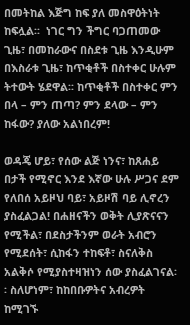በመትከል እጅግ ከፍ ያለ መስዋዕትነት ከፍሏል፡፡  ነገር ግን ችግር ባጋጠመው ጊዜ፣ በመከራውና በስደቱ ጊዜ እንዲሁም በእስራቱ ጊዜ፣ ከጥቂቶች በስተቀር ሁሉም ትተውት ሄደዋል፡፡ ከጥቂቶች በስተቀር ምን በላ – ምን ጠጣ? ምን ደላው – ምን ከፋው? ያለው አልነበረም!

ወዳጄ ሆይ፣ የሰው ልጅ ነንና፣ ከጸሐይ በታች የሚኖር እንደ እኛው ሁሉ ሥጋና ደም የለበሰ አይዞህ ባይ፣ አይዞሽ ባይ ሊኖረን ያስፈልጋል! በሐዘናችን ወቅት ሊያጽናናን የሚችል፣ በደስታችንም ወራት አብሮን የሚደሰት፣ ሲከፋን ተከፍቶ፣ ስናለቅስ አልቅሶ የሚያስተዛዝነን ሰው ያስፈልገናል፡፡ ስለሆነም፣ ከከበቡዎትና አብረዎት ከሚገኙ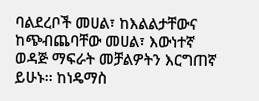ባልደረቦች መሀል፣ ከእልልታቸውና ከጭብጨባቸው መሀል፣ እውነተኛ ወዳጅ ማፍራት መቻልዎትን እርግጠኛ ይሁኑ፡፡ ከነዴማስ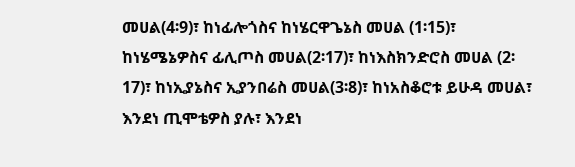መሀል(4፡9)፣ ከነፊሎጎስና ከነሄርዋጌኔስ መሀል (1፡15)፣ ከነሄሜኔዎስና ፊሊጦስ መሀል(2፡17)፣ ከነእስክንድሮስ መሀል (2፡17)፣ ከነኢያኔስና ኢያንበሬስ መሀል(3፡8)፣ ከነአስቆሮቱ ይሁዳ መሀል፣ እንደነ ጢሞቴዎስ ያሉ፣ እንደነ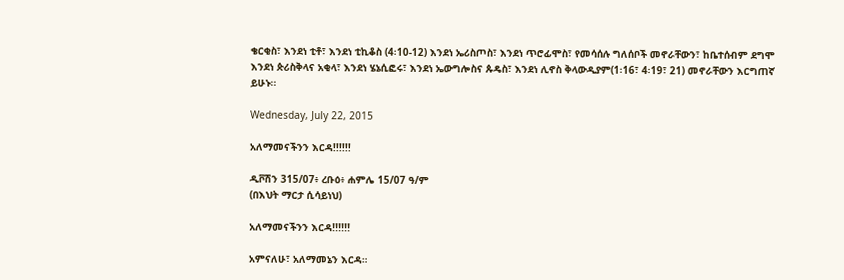ቄርቂስ፣ እንደነ ቲቶ፣ እንደነ ቲኪቆስ (4፡10-12) እንደነ ኤሪስጦስ፣ እንደነ ጥሮፊሞስ፣ የመሳሰሉ ግለሰቦች መኖራቸውን፣ ከቤተሰብም ደግሞ እንደነ ጵሪስቅላና አቂላ፣ እንደነ ሄኔሲፎሩ፣ እንደነ ኤውግሎስና ጱዴስ፣ እንደነ ሊኖስ ቅላውዲያም(1፡16፣ 4፡19፣ 21) መኖራቸውን እርግጠኛ ይሁኑ፡፡

Wednesday, July 22, 2015

አለማመናችንን እርዳ!!!!!!

ዲቮሽን 315/07፥ ረቡዕ፥ ሐምሌ 15/07 ዓ/ም
(በእህት ማርታ ሲሳይነህ)

አለማመናችንን እርዳ!!!!!!

አምናለሁ፣ አለማመኔን እርዳ።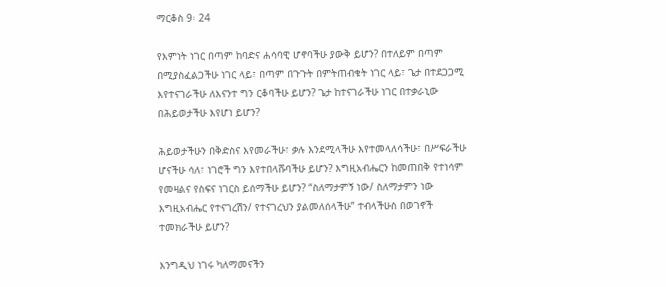ማርቆስ 9፡ 24

የእምነት ነገር በጣም ከባድና ሐሳባዊ ሆኖባችሁ ያውቅ ይሆን? በተለይም በጣም በሚያስፈልጋችሁ ነገር ላይ፣ በጣም በጉጉት በምትጠብቁት ነገር ላይ፣ ጌታ በተደጋጋሚ እየተናገራችሁ ለእናንተ ግን ርቆባችሁ ይሆን? ጌታ ከተናገራችሁ ነገር በተቃራኒው በሕይወታችሁ እየሆነ ይሆን?

ሕይወታችሁን በቅድስና እየመራችሁ፣ ቃሉ እንደሚላችሁ እየተመላለሳችሁ፣ በሥፍራችሁ ሆናችሁ ሳለ፣ ነገሮች ግን እየተበላሹባችሁ ይሆን? እግዚአብሔርን ከመጠበቅ የተነሳም የመዛልና የስፍና ነገርስ ይሰማችሁ ይሆን? “ስለማታምኝ ነው/ ስለማታምን ነው እግዚአብሔር የተናገረሽን/ የተናገረህን ያልመለሰላችሁ” ተብላችሁስ በወገኖች ተመክራችሁ ይሆን?

እንግዲህ ነገሩ ካለማመናችን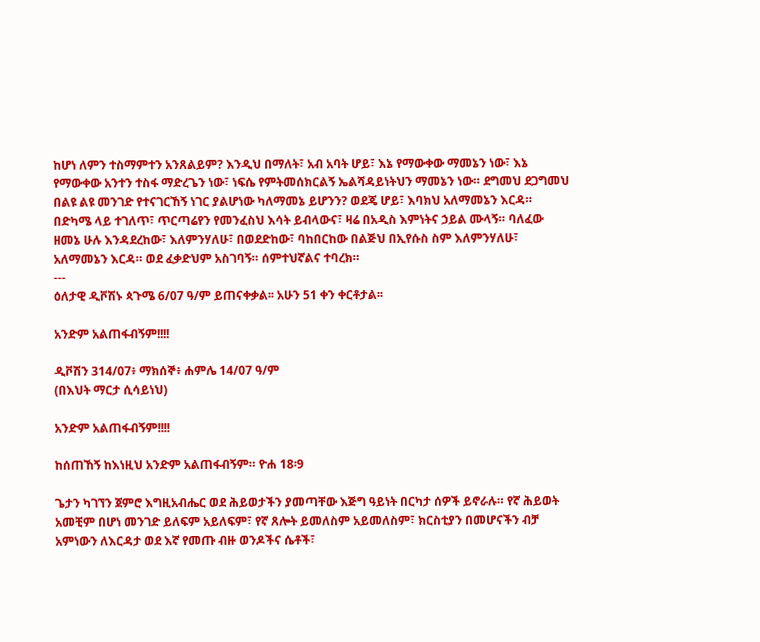ከሆነ ለምን ተስማምተን አንጸልይም? እንዲህ በማለት፣ አብ አባት ሆይ፣ እኔ የማውቀው ማመኔን ነው፣ እኔ የማውቀው አንተን ተስፋ ማድረጌን ነው፣ ነፍሴ የምትመሰክርልኝ ኤልሻዳይነትህን ማመኔን ነው። ደግመህ ደጋግመህ በልዩ ልዩ መንገድ የተናገርኸኝ ነገር ያልሆነው ካለማመኔ ይሆንን? ወደጄ ሆይ፣ እባክህ አለማመኔን እርዳ። በድካሜ ላይ ተገለጥ፣ ጥርጣሬየን የመንፈስህ እሳት ይብላውና፣ ዛሬ በአዲስ እምነትና ኃይል ሙላኝ። ባለፈው ዘመኔ ሁሉ እንዳደረከው፣ እለምንሃለሁ፣ በወደድከው፣ ባከበርከው በልጅህ በኢየሱስ ስም እለምንሃለሁ፣ አለማመኔን እርዳ። ወደ ፈቃድህም አስገባኝ። ሰምተህኛልና ተባረክ።
---
ዕለታዊ ዲቮሽኑ ጳጉሜ 6/07 ዓ/ም ይጠናቀቃል፡፡ አሁን 51 ቀን ቀርቶታል፡፡

አንድም አልጠፋብኝም!!!!

ዲቮሽን 314/07፥ ማክሰኞ፥ ሐምሌ 14/07 ዓ/ም
(በእህት ማርታ ሲሳይነህ)

አንድም አልጠፋብኝም!!!!

ከሰጠኸኝ ከእነዚህ አንድም አልጠፋብኝም። ዮሐ 18፡9

ጌታን ካገኘን ጀምሮ እግዚአብሔር ወደ ሕይወታችን ያመጣቸው እጅግ ዓይነት በርካታ ሰዎች ይኖራሉ። የኛ ሕይወት አመቺም በሆነ መንገድ ይለፍም አይለፍም፣ የኛ ጸሎት ይመለስም አይመለስም፣ ክርስቲያን በመሆናችን ብቻ አምነውን ለእርዳታ ወደ እኛ የመጡ ብዙ ወንዶችና ሴቶች፣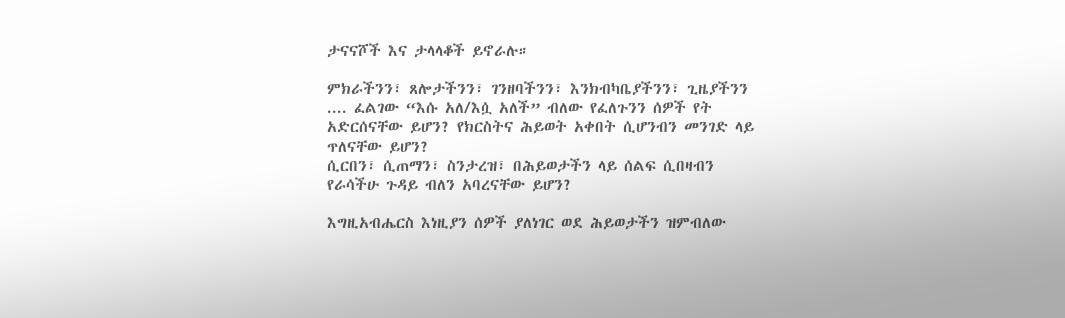ታናናሾች እና ታላላቆች ይኖራሉ።

ምክራችንን፣ ጸሎታችንን፣ ገንዘባችንን፣ እንክብካቤያችንን፣ ጊዜያችንን .... ፈልገው “እሱ አለ/እሷ አለች” ብለው የፈለጉንን ሰዎች የት አድርሰናቸው ይሆን? የክርስትና ሕይወት አቀበት ሲሆንብን መንገድ ላይ ጥለናቸው ይሆን?
ሲርበን፣ ሲጠማን፣ ስንታረዝ፣ በሕይወታችን ላይ ሰልፍ ሲበዛብን የራሳችሁ ጉዳይ ብለን አባረናቸው ይሆን?

እግዚአብሔርስ እነዚያን ሰዎች ያለነገር ወደ ሕይወታችን ዝምብለው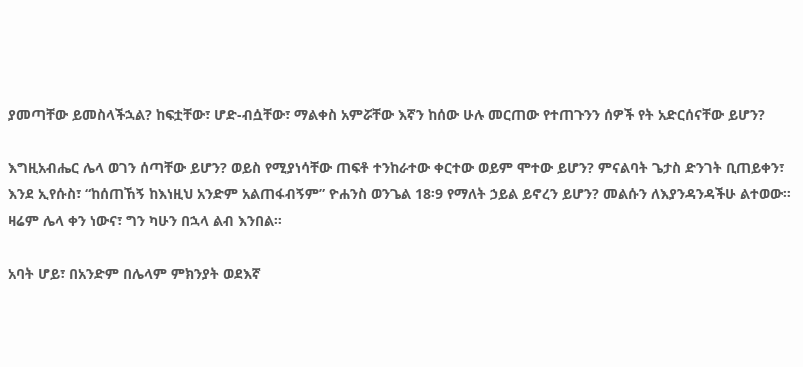ያመጣቸው ይመስላችኋል? ከፍቷቸው፣ ሆድ-ብሷቸው፣ ማልቀስ አምሯቸው እኛን ከሰው ሁሉ መርጠው የተጠጉንን ሰዎች የት አድርሰናቸው ይሆን?

እግዚአብሔር ሌላ ወገን ሰጣቸው ይሆን? ወይስ የሚያነሳቸው ጠፍቶ ተንከራተው ቀርተው ወይም ሞተው ይሆን? ምናልባት ጌታስ ድንገት ቢጠይቀን፣ እንደ ኢየሱስ፣ “ከሰጠኸኝ ከእነዚህ አንድም አልጠፋብኝም” ዮሐንስ ወንጌል 18፡9 የማለት ኃይል ይኖረን ይሆን? መልሱን ለእያንዳንዳችሁ ልተወው። ዛሬም ሌላ ቀን ነውና፣ ግን ካሁን በኋላ ልብ እንበል።

አባት ሆይ፣ በአንድም በሌላም ምክንያት ወደእኛ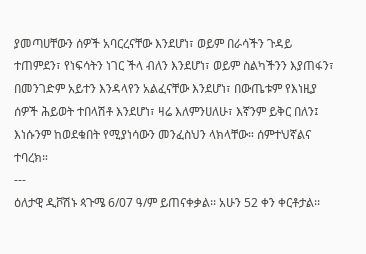ያመጣሀቸውን ሰዎች አባርረናቸው እንደሆነ፣ ወይም በራሳችን ጉዳይ ተጠምደን፣ የነፍሳትን ነገር ችላ ብለን እንደሆነ፣ ወይም ስልካችንን እያጠፋን፣ በመንገድም አይተን እንዳላየን አልፈናቸው እንደሆነ፣ በውጤቱም የእነዚያ ሰዎች ሕይወት ተበላሽቶ እንደሆነ፣ ዛሬ እለምንሀለሁ፣ እኛንም ይቅር በለን፤ እነሱንም ከወደቁበት የሚያነሳውን መንፈስህን ላክላቸው። ሰምተህኛልና ተባረክ።
---
ዕለታዊ ዲቮሽኑ ጳጉሜ 6/07 ዓ/ም ይጠናቀቃል፡፡ አሁን 52 ቀን ቀርቶታል፡፡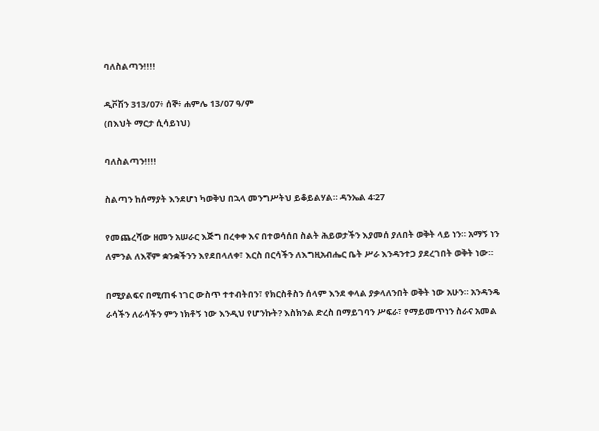ባለስልጣን!!!!

ዲቮሽን 313/07፥ ሰኞ፥ ሐምሌ 13/07 ዓ/ም
(በእህት ማርታ ሲሳይነህ)

ባለስልጣን!!!!

ስልጣን ከሰማያት እንደሆነ ካወቅህ በኋላ መንግሥትህ ይቆይልሃል። ዳንኤል 4፡27

የመጨረሻው ዘመን አሠራር እጅግ በረቀቀ እና በተወሳሰበ ስልት ሕይወታችን እያመሰ ያለበት ወቅት ላይ ነን። አማኝ ነን ለምንል ለእኛም ቋንቋችንን እየደበላለቀ፣ እርስ በርሳችን ለእግዚአብሔር ቤት ሥራ እንዳንተጋ ያደረገበት ወቅት ነው።

በሚያልፍና በሚጠፋ ነገር ውስጥ ተተብትበን፣ የክርስቶስን ሰላም እንደ ቀላል ያቃላለንበት ወቅት ነው አሁን። አንዳንዴ ራሳችን ለራሳችን ምን ነክቶኝ ነው እንዲህ የሆንኩት? እስክንል ድረስ በማይገባን ሥፍራ፣ የማይመጥነን ስራና አመል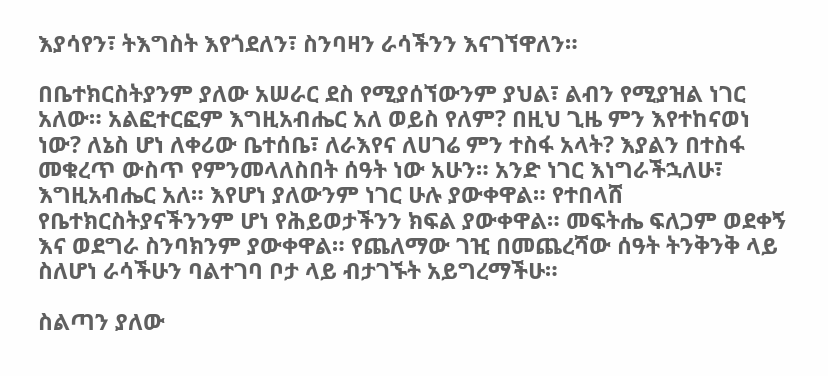እያሳየን፣ ትእግስት እየጎደለን፣ ስንባዛን ራሳችንን እናገኘዋለን።

በቤተክርስትያንም ያለው አሠራር ደስ የሚያሰኘውንም ያህል፣ ልብን የሚያዝል ነገር አለው። አልፎተርፎም እግዚአብሔር አለ ወይስ የለም? በዚህ ጊዜ ምን እየተከናወነ ነው? ለኔስ ሆነ ለቀሪው ቤተሰቤ፣ ለራእየና ለሀገሬ ምን ተስፋ አላት? እያልን በተስፋ መቁረጥ ውስጥ የምንመላለስበት ሰዓት ነው አሁን። አንድ ነገር እነግራችኋለሁ፣ እግዚአብሔር አለ። እየሆነ ያለውንም ነገር ሁሉ ያውቀዋል። የተበላሸ የቤተክርስትያናችንንም ሆነ የሕይወታችንን ክፍል ያውቀዋል። መፍትሔ ፍለጋም ወደቀኝ እና ወደግራ ስንባክንም ያውቀዋል። የጨለማው ገዢ በመጨረሻው ሰዓት ትንቅንቅ ላይ ስለሆነ ራሳችሁን ባልተገባ ቦታ ላይ ብታገኙት አይግረማችሁ።

ስልጣን ያለው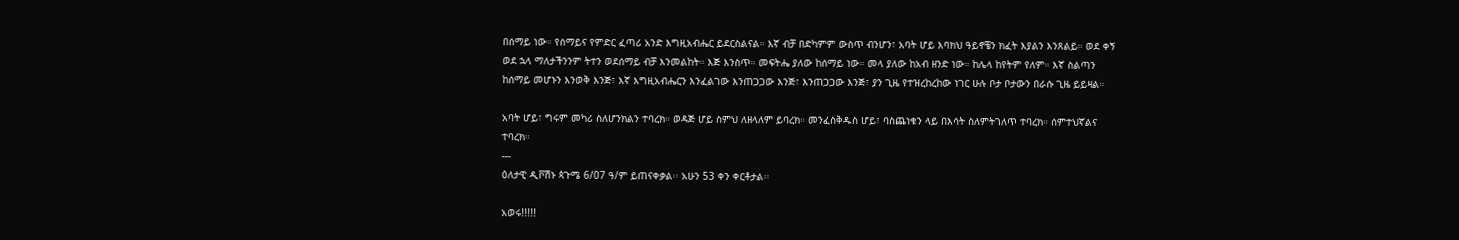በሰማይ ነው። የሰማይና የምድር ፈጣሪ አንድ እግዚአብሔር ይደርስልናል። እኛ ብቻ በድካምም ውስጥ ብንሆን፣ አባት ሆይ እባክህ ዓይኖቼን ክፈት እያልን እንጸልይ። ወደ ቀኝ ወደ ኋላ ማለታችንንም ትተን ወደሰማይ ብቻ እንመልከት። እጅ እንስጥ። መፍትሔ ያለው ከሰማይ ነው። መላ ያለው ከአብ ዘንድ ነው። ከሌላ ከየትም የለም። እኛ ስልጣን ከሰማይ መሆኑን እንወቅ እንጅ፣ እኛ እግዚአብሔርን እንፈልገው እንጠጋጋው እንጅ፣ እንጠጋጋው እንጅ፣ ያን ጊዜ የተዝረከረከው ነገር ሁሉ ቦታ ቦታውን በራሱ ጊዜ ይይዛል።

አባት ሆይ፣ ግሩም መካሪ ስለሆንክልን ተባረክ። ወዳጅ ሆይ ስምህ ለዘላለም ይባረክ። መንፈስቅዱስ ሆይ፣ ባስጨነቁን ላይ በእሳት ስለምትገለጥ ተባረክ። ሰምተህኛልና ተባረክ።
---
ዕለታዊ ዲቮሽኑ ጳጉሜ 6/07 ዓ/ም ይጠናቀቃል፡፡ አሁን 53 ቀን ቀርቶታል፡፡

አወሩ!!!!!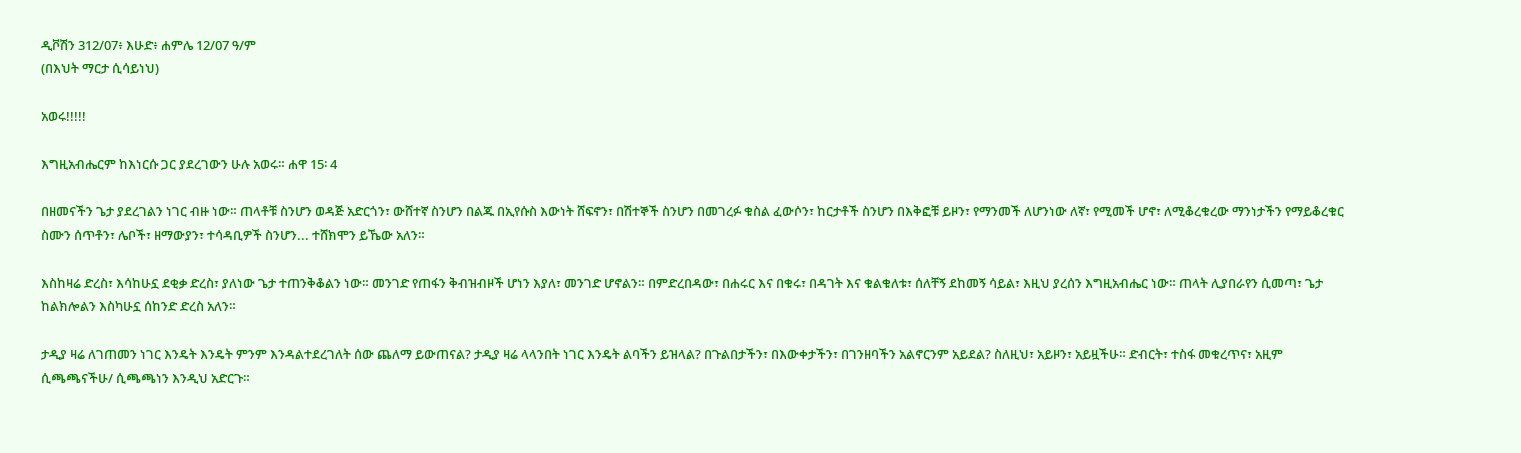ዲቮሽን 312/07፥ እሁድ፥ ሐምሌ 12/07 ዓ/ም
(በእህት ማርታ ሲሳይነህ)

አወሩ!!!!!

እግዚአብሔርም ከእነርሱ ጋር ያደረገውን ሁሉ አወሩ። ሐዋ 15፡ 4

በዘመናችን ጌታ ያደረገልን ነገር ብዙ ነው። ጠላቶቹ ስንሆን ወዳጅ አድርጎን፣ ውሸተኛ ስንሆን በልጁ በኢየሱስ እውነት ሸፍኖን፣ በሽተኞች ስንሆን በመገረፉ ቁስል ፈውሶን፣ ከርታቶች ስንሆን በእቅፎቹ ይዞን፣ የማንመች ለሆንነው ለኛ፣ የሚመች ሆኖ፣ ለሚቆረቁረው ማንነታችን የማይቆረቁር ስሙን ሰጥቶን፣ ሌቦች፣ ዘማውያን፣ ተሳዳቢዎች ስንሆን... ተሸክሞን ይኼው አለን።

እስከዛሬ ድረስ፣ እሳከሁኗ ደቂቃ ድረስ፣ ያለነው ጌታ ተጠንቅቆልን ነው። መንገድ የጠፋን ቅብዝብዞች ሆነን እያለ፣ መንገድ ሆኖልን። በምድረበዳው፣ በሐሩር እና በቁሩ፣ በዳገት እና ቁልቁለቱ፣ ሰለቸኝ ደከመኝ ሳይል፣ እዚህ ያረሰን እግዚአብሔር ነው። ጠላት ሊያበራየን ሲመጣ፣ ጌታ ከልክሎልን እስካሁኗ ሰከንድ ድረስ አለን።

ታዲያ ዛሬ ለገጠመን ነገር እንዴት እንዴት ምንም እንዳልተደረገለት ሰው ጨለማ ይውጠናል? ታዲያ ዛሬ ላላንበት ነገር እንዴት ልባችን ይዝላል? በጉልበታችን፣ በእውቀታችን፣ በገንዘባችን አልኖርንም አይደል? ስለዚህ፣ አይዞን፣ አይዟችሁ። ድብርት፣ ተስፋ መቁረጥና፣ አዚም ሲጫጫናችሁ/ ሲጫጫነን እንዲህ አድርጉ።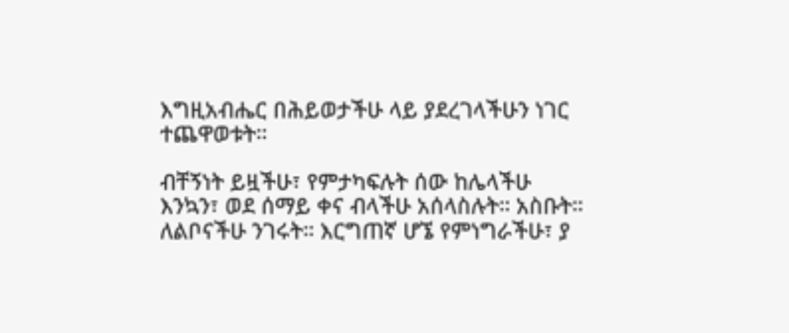እግዚአብሔር በሕይወታችሁ ላይ ያደረገላችሁን ነገር ተጨዋወቱት።

ብቸኝነት ይዟችሁ፣ የምታካፍሉት ሰው ከሌላችሁ እንኳን፣ ወደ ሰማይ ቀና ብላችሁ አሰላስሉት። አስቡት። ለልቦናችሁ ንገሩት። እርግጠኛ ሆኜ የምነግራችሁ፣ ያ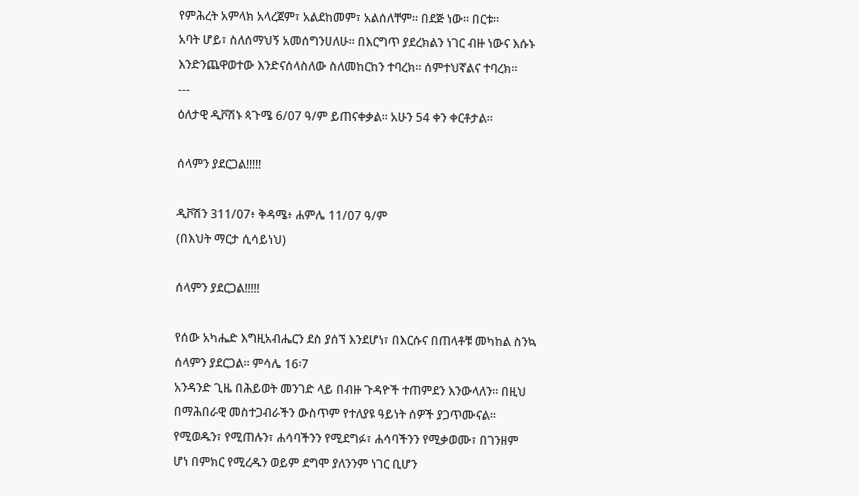የምሕረት አምላክ አላረጀም፣ አልደከመም፣ አልሰለቸም። በደጅ ነው። በርቱ።
አባት ሆይ፣ ስለሰማህኝ አመሰግንሀለሁ። በእርግጥ ያደረክልን ነገር ብዙ ነውና እሱኑ እንድንጨዋወተው እንድናሰላስለው ስለመከርከን ተባረክ። ሰምተህኛልና ተባረክ።
---
ዕለታዊ ዲቮሽኑ ጳጉሜ 6/07 ዓ/ም ይጠናቀቃል፡፡ አሁን 54 ቀን ቀርቶታል፡፡

ሰላምን ያደርጋል!!!!!

ዲቮሽን 311/07፥ ቅዳሜ፥ ሐምሌ 11/07 ዓ/ም
(በእህት ማርታ ሲሳይነህ)

ሰላምን ያደርጋል!!!!!

የሰው አካሔድ እግዚአብሔርን ደስ ያሰኘ እንደሆነ፣ በእርሱና በጠላቶቹ መካከል ስንኳ ሰላምን ያደርጋል። ምሳሌ 16፡7
አንዳንድ ጊዜ በሕይወት መንገድ ላይ በብዙ ጉዳዮች ተጠምደን እንውላለን። በዚህ በማሕበራዊ መስተጋብራችን ውስጥም የተለያዩ ዓይነት ሰዎች ያጋጥሙናል። የሚወዱን፣ የሚጠሉን፣ ሐሳባችንን የሚደግፉ፣ ሐሳባችንን የሚቃወሙ፣ በገንዘም ሆነ በምክር የሚረዱን ወይም ደግሞ ያለንንም ነገር ቢሆን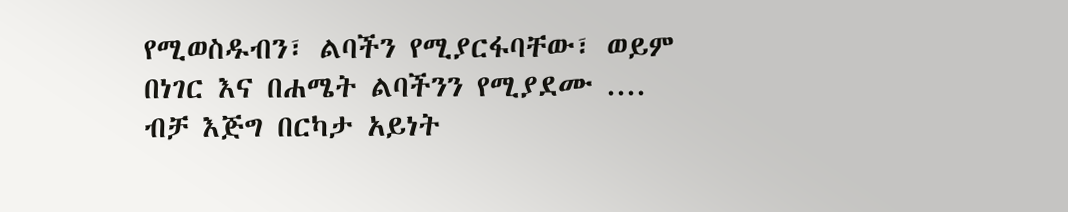የሚወስዱብን፣ ልባችን የሚያርፋባቸው፣ ወይም በነገር እና በሐሜት ልባችንን የሚያደሙ .... ብቻ እጅግ በርካታ አይነት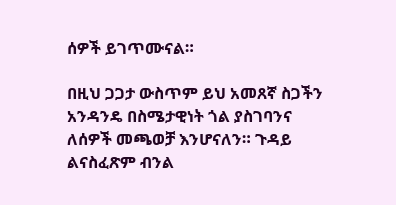ሰዎች ይገጥሙናል።

በዚህ ጋጋታ ውስጥም ይህ አመጸኛ ስጋችን አንዳንዴ በስሜታዊነት ጎል ያስገባንና ለሰዎች መጫወቻ እንሆናለን። ጉዳይ ልናስፈጽም ብንል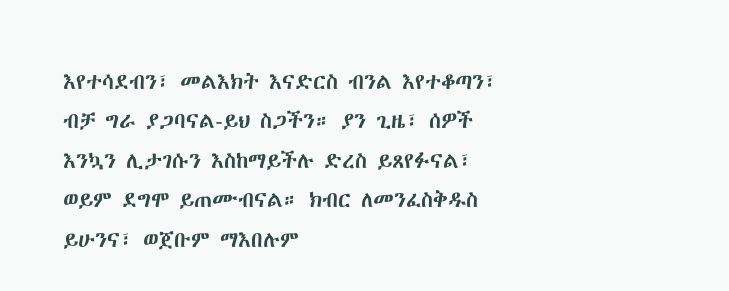እየተሳደብን፣ መልእክት እናድርስ ብንል እየተቆጣን፣ ብቻ ግራ ያጋባናል-ይህ ስጋችን። ያን ጊዜ፣ ሰዎች እንኳን ሊታገሱን እስከማይችሉ ድረስ ይጸየፉናል፣ ወይም ደግሞ ይጠሙብናል። ክብር ለመንፈስቅዱስ ይሁንና፣ ወጀቡም ማእበሉም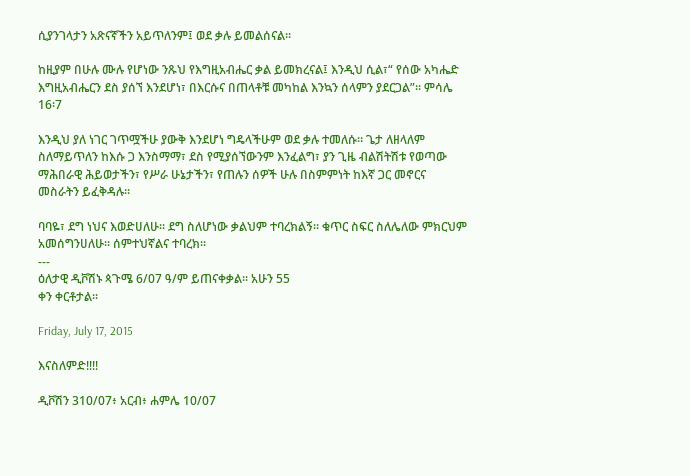ሲያንገላታን አጽናኛችን አይጥለንም፤ ወደ ቃሉ ይመልሰናል።

ከዚያም በሁሉ ሙሉ የሆነው ንጹህ የእግዚአብሔር ቃል ይመክረናል፤ እንዲህ ሲል፣“ የሰው አካሔድ እግዚአብሔርን ደስ ያሰኘ እንደሆነ፣ በእርሱና በጠላቶቹ መካከል እንኳን ሰላምን ያደርጋል”። ምሳሌ 16፡7

እንዲህ ያለ ነገር ገጥሟችሁ ያውቅ እንደሆነ ግዴላችሁም ወደ ቃሉ ተመለሱ። ጌታ ለዘላለም ስለማይጥለን ከእሱ ጋ እንስማማ፣ ደስ የሚያሰኘውንም እንፈልግ፣ ያን ጊዜ ብልሽትሽቱ የወጣው ማሕበራዊ ሕይወታችን፣ የሥራ ሁኔታችን፣ የጠሉን ሰዎች ሁሉ በስምምነት ከእኛ ጋር መኖርና መስራትን ይፈቅዳሉ።

ባባዬ፣ ደግ ነህና እወድሀለሁ። ደግ ስለሆነው ቃልህም ተባረክልኝ። ቁጥር ስፍር ስለሌለው ምክርህም አመሰግንሀለሁ። ሰምተህኛልና ተባረክ።
---
ዕለታዊ ዲቮሽኑ ጳጉሜ 6/07 ዓ/ም ይጠናቀቃል፡፡ አሁን 55
ቀን ቀርቶታል፡፡

Friday, July 17, 2015

እናስለምድ!!!!

ዲቮሽን 310/07፥ አርብ፥ ሐምሌ 10/07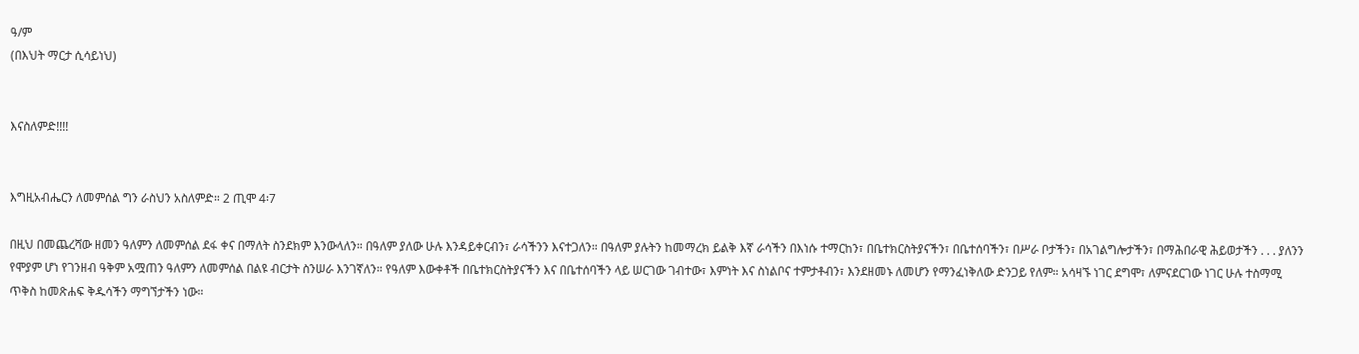ዓ/ም
(በእህት ማርታ ሲሳይነህ)


እናስለምድ!!!!


እግዚአብሔርን ለመምሰል ግን ራስህን አስለምድ። 2 ጢሞ 4፡7

በዚህ በመጨረሻው ዘመን ዓለምን ለመምሰል ደፋ ቀና በማለት ስንደክም እንውላለን። በዓለም ያለው ሁሉ እንዳይቀርብን፣ ራሳችንን እናተጋለን። በዓለም ያሉትን ከመማረክ ይልቅ እኛ ራሳችን በእነሱ ተማርከን፣ በቤተክርስትያናችን፣ በቤተሰባችን፣ በሥራ ቦታችን፣ በአገልግሎታችን፣ በማሕበራዊ ሕይወታችን . . . ያለንን የሞያም ሆነ የገንዘብ ዓቅም አሟጠን ዓለምን ለመምሰል በልዩ ብርታት ስንሠራ እንገኛለን። የዓለም እውቀቶች በቤተክርስትያናችን እና በቤተሰባችን ላይ ሠርገው ገብተው፣ እምነት እና ስነልቦና ተምታቶብን፣ እንደዘመኑ ለመሆን የማንፈነቅለው ድንጋይ የለም። አሳዛኙ ነገር ደግሞ፣ ለምናደርገው ነገር ሁሉ ተስማሚ ጥቅስ ከመጽሐፍ ቅዱሳችን ማግኘታችን ነው።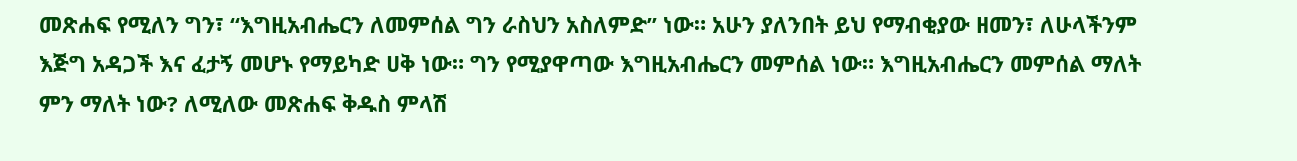መጽሐፍ የሚለን ግን፣ “እግዚአብሔርን ለመምሰል ግን ራስህን አስለምድ” ነው። አሁን ያለንበት ይህ የማብቂያው ዘመን፣ ለሁላችንም እጅግ አዳጋች እና ፈታኝ መሆኑ የማይካድ ሀቅ ነው። ግን የሚያዋጣው እግዚአብሔርን መምሰል ነው። እግዚአብሔርን መምሰል ማለት ምን ማለት ነው? ለሚለው መጽሐፍ ቅዱስ ምላሽ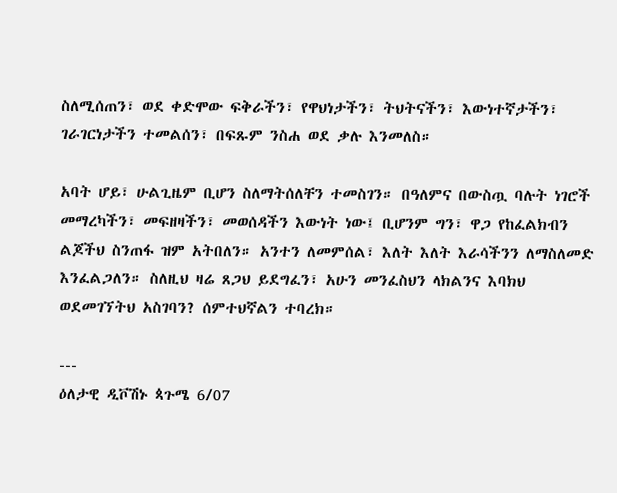ስለሚሰጠን፣ ወደ ቀድሞው ፍቅራችን፣ የዋህነታችን፣ ትህትናችን፣ እውነተኛታችን፣ ገራገርነታችን ተመልሰን፣ በፍጹም ንስሐ ወደ ቃሉ እንመለስ።

አባት ሆይ፣ ሁልጊዜም ቢሆን ስለማትሰለቸን ተመስገን። በዓለምና በውስጧ ባሉት ነገሮች መማረካችን፣ መፍዘዛችን፣ መወሰዳችን እውነት ነው፤ ቢሆንም ግን፣ ዋጋ የከፈልክብን ልጆችህ ስንጠፋ ዝም አትበለን። አንተን ለመምሰል፣ እለት እለት እራሳችንን ለማስለመድ እንፈልጋለን። ስለዚህ ዛሬ ጸጋህ ይደግፈን፣ አሁን መንፈስህን ላክልንና እባክህ ወደመገኘትህ አስገባን? ሰምተህኛልን ተባረክ።

---
ዕለታዊ ዲቮሽኑ ጳጉሜ 6/07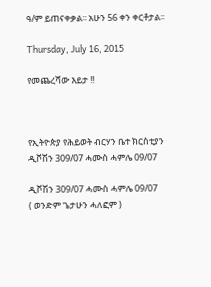ዓ/ም ይጠናቀቃል፡፡ አሁን 56 ቀን ቀርቶታል፡፡

Thursday, July 16, 2015

የመጨረሻው እይታ !!



የኢትዮጵያ የሕይወት ብርሃን ቤተ ክርስቲያን
ዲቮሽን 309/07 ሓሙስ ሓምሌ 09/07

ዲቮሽን 309/07 ሓሙስ ሓምሌ 09/07
( ወንድም ጌታሁን ሓለፎም )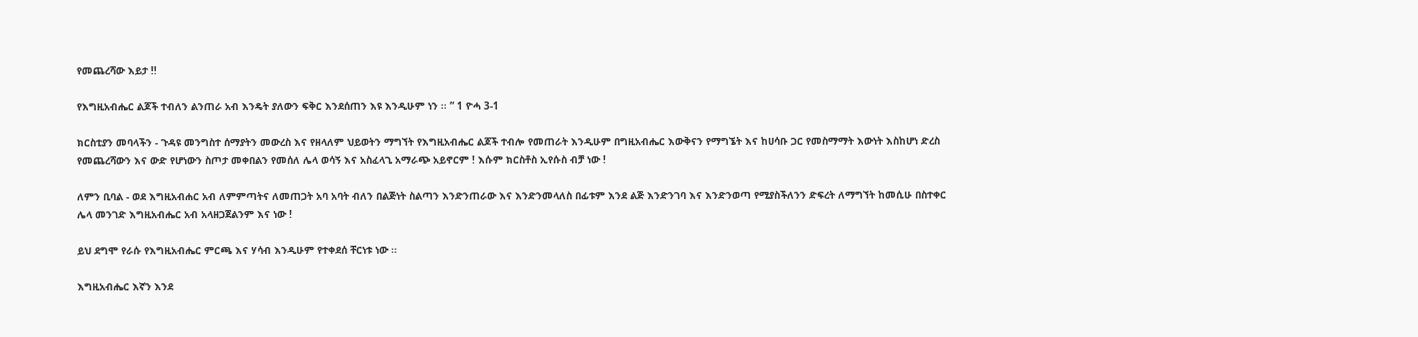የመጨረሻው እይታ !!

የእግዚአብሔር ልጆች ተብለን ልንጠራ አብ እንዴት ያለውን ፍቅር እንደሰጠን እዩ እንዲሁም ነን ፡፡ ” 1 ዮሓ 3-1

ክርስቲያን መባላችን - ጉዳዩ መንግስተ ሰማያትን መውረስ እና የዘላለም ህይወትን ማግኘት የእግዚአብሔር ልጆች ተብሎ የመጠራት እንዲሁም በግዚአብሔር እውቅናን የማግኜት እና ከሀሳቡ ጋር የመስማማት እውነት እስከሆነ ድረስ የመጨረሻውን እና ውድ የሆነውን ስጦታ መቀበልን የመሰለ ሌላ ወሳኝ እና አስፈላጊ አማራጭ አይኖርም ! እሱም ክርስቶስ ኢየሱስ ብቻ ነው !

ለምን ቢባል - ወደ እግዚአብሐር አብ ለምምጣትና ለመጠጋት አባ አባት ብለን በልጅነት ስልጣን እንድንጠራው እና እንድንመላለስ በፊቱም እንደ ልጅ እንድንገባ እና እንድንወጣ የሚያስችለንን ድፍረት ለማግኘት ከመሲሁ በስተቀር ሌላ መንገድ እግዚአብሔር አብ አላዘጋጀልንም እና ነው !

ይህ ደግሞ የራሱ የእግዚአብሔር ምርጫ እና ሃሳብ እንዲሁም የተቀደሰ ቸርነቱ ነው ፡፡

እግዚአብሔር እኛን እንደ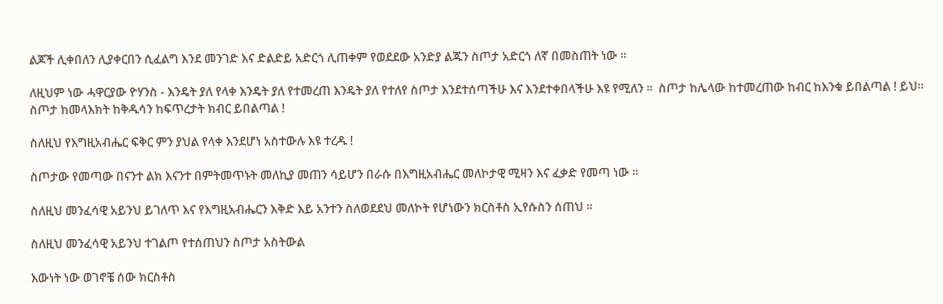ልጆች ሊቀበለን ሊያቀርበን ሲፈልግ እንደ መንገድ እና ድልድይ አድርጎ ሊጠቀም የወደደው አንድያ ልጁን ስጦታ አድርጎ ለኛ በመስጠት ነው ፡፡

ለዚህም ነው ሓዋርያው ዮሃንስ - እንዴት ያለ የላቀ እንዴት ያለ የተመረጠ እንዴት ያለ የተለየ ስጦታ እንደተሰጣችሁ እና እንደተቀበላችሁ እዩ የሚለን ፡፡  ስጦታ ከሌላው ከተመረጠው ከብር ከእንቁ ይበልጣል ! ይህ። ስጦታ ከመላእክት ከቅዱሳን ከፍጥረታት ክብር ይበልጣል !

ስለዚህ የእግዚአብሔር ፍቅር ምን ያህል የላቀ እንደሆነ አስተውሉ እዩ ተረዱ !

ስጦታው የመጣው በናንተ ልክ እናንተ በምትመጥኑት መለኪያ መጠን ሳይሆን በራሱ በእግዚአብሔር መለኮታዊ ሚዛን እና ፈቃድ የመጣ ነው ፡፡

ስለዚህ መንፈሳዊ አይንህ ይገለጥ እና የእግዚአብሔርን እቅድ እይ አንተን ስለወደደህ መለኮት የሆነውን ክርስቶስ ኢየሱስን ሰጠህ ፡፡

ስለዚህ መንፈሳዊ አይንህ ተገልጦ የተሰጠህን ስጦታ አስትውል

እውነት ነው ወገኖቼ ሰው ክርስቶስ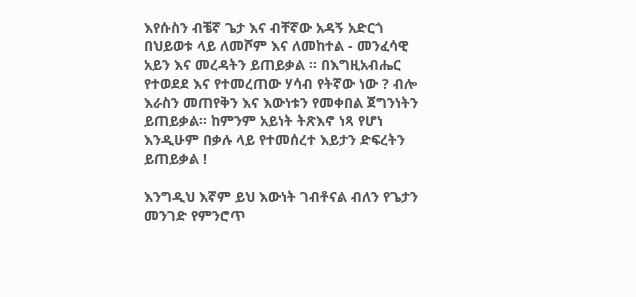እየሱስን ብቼኛ ጌታ እና ብቸኛው አዳኝ አድርጎ በህይወቱ ላይ ለመሾም እና ለመከተል - መንፈሳዊ አይን እና መረዳትን ይጠይቃል ፡፡ በእግዚአብሔር የተወደደ እና የተመረጠው ሃሳብ የትኛው ነው ? ብሎ እራስን መጠየቅን እና እውነቱን የመቀበል ጀግንነትን ይጠይቃል፡፡ ከምንም አይነት ትጽእኖ ነጻ የሆነ እንዲሁም በቃሉ ላይ የተመሰረተ እይታን ድፍረትን ይጠይቃል !

እንግዲህ እኛም ይህ እውነት ገብቶናል ብለን የጌታን መንገድ የምንሮጥ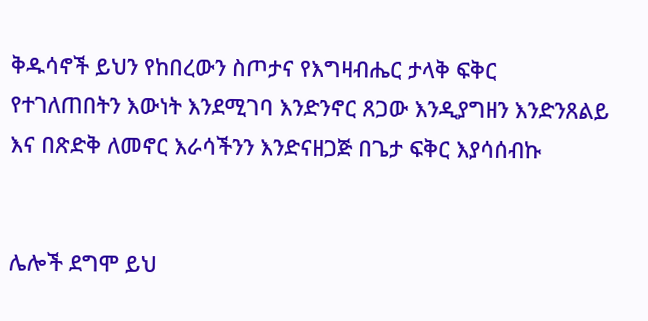ቅዱሳኖች ይህን የከበረውን ስጦታና የእግዛብሔር ታላቅ ፍቅር የተገለጠበትን እውነት እንደሚገባ እንድንኖር ጸጋው እንዲያግዘን እንድንጸልይ እና በጽድቅ ለመኖር እራሳችንን እንድናዘጋጅ በጌታ ፍቅር እያሳሰብኩ


ሌሎች ደግሞ ይህ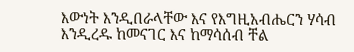እውነት እንዲበራላቸው እና የእግዚአብሔርን ሃሳብ እንዲረዱ ከመናገር እና ከማሳሰብ ቸል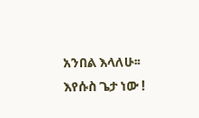አንበል እላለሁ፡፡  እየሱስ ጌታ ነው !